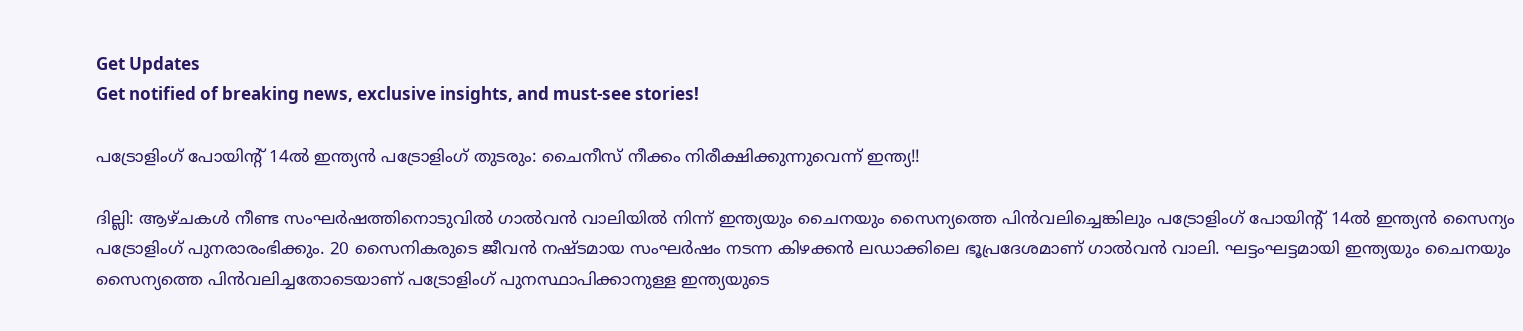Get Updates
Get notified of breaking news, exclusive insights, and must-see stories!

പട്രോളിംഗ് പോയിന്റ് 14ൽ ഇന്ത്യൻ പട്രോളിംഗ് തുടരും: ചൈനീസ് നീക്കം നിരീക്ഷിക്കുന്നുവെന്ന് ഇന്ത്യ!!

ദില്ലി: ആഴ്ചകൾ നീണ്ട സംഘർഷത്തിനൊടുവിൽ ഗാൽവൻ വാലിയിൽ നിന്ന് ഇന്ത്യയും ചൈനയും സൈന്യത്തെ പിൻവലിച്ചെങ്കിലും പട്രോളിംഗ് പോയിന്റ് 14ൽ ഇന്ത്യൻ സൈന്യം പട്രോളിംഗ് പുനരാരംഭിക്കും. 20 സൈനികരുടെ ജീവൻ നഷ്ടമായ സംഘർഷം നടന്ന കിഴക്കൻ ലഡാക്കിലെ ഭൂപ്രദേശമാണ് ഗാൽവൻ വാലി. ഘട്ടംഘട്ടമായി ഇന്ത്യയും ചൈനയും സൈന്യത്തെ പിൻവലിച്ചതോടെയാണ് പട്രോളിംഗ് പുനസ്ഥാപിക്കാനുള്ള ഇന്ത്യയുടെ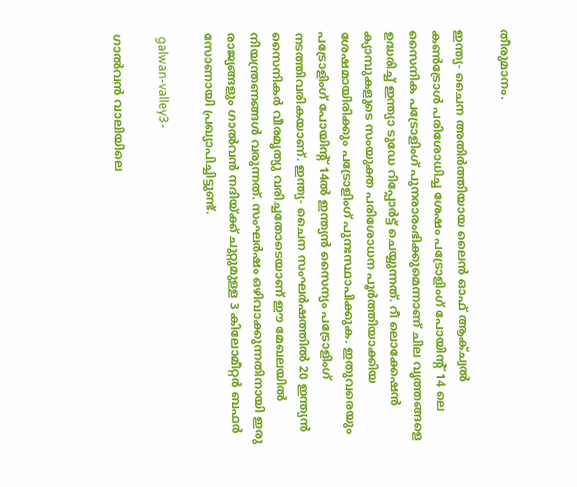തീരുമാനം.

ഇന്ത്യ- ചൈന അതിർത്തിയായ ലൈൻ ഓഫ് ആക്ച്വൽ കൺട്രോൾ പരിശോധിച്ച ശേഷം പട്രോളിംഗ് പോയിന്റ് 14 ലെ സൈനിക പട്രോളിംഗ് പുനരാരംഭിക്കുമെന്നാണ് ചില വൃത്തങ്ങളെ ഉദ്ധരിച്ച് ഇന്ത്യാ ടുഡേ റിപ്പോർട്ട് ചെയ്യുന്നത്. റീ ലൊക്കേഷൻ ക്യാമ്പുകളുടെ സംയുക്ത പരിശോധന പൂർത്തിയാക്കിയ ശേഷമായിരിക്കും പട്രോളിംഗ് പുനഃസ്ഥാപിക്കുക. ഇതുവരെയും പട്രോളിംഗ് പോയിന്റ് 14ൽ ഇന്ത്യൻ സൈന്യം പട്രോളിംഗ് നടത്തിവരികയാണ്. ഇന്ത്യ- ചൈന സംഘർഷത്തിൽ 20 ഇന്ത്യൻ സൈനികർ വീരമൃത്യു വരിച്ചതോടെയാണ് ഈ മേഖലയിൽ നിയന്ത്രണങ്ങൾ വരുന്നത്. സംഘർഷം ഒഴിവാക്കുന്നതിനായി ഇരു രാജ്യങ്ങളും ഗാൽവൻ നദിയ്ക്ക് ചുറ്റുമുള്ള 3 കിലോമീറ്റർ ബഫർ സോണായി പ്രഖ്യാപിച്ചിട്ടുണ്ട്.

 galwan-valley3-

ഗാൽവൻ വാലിയിലെ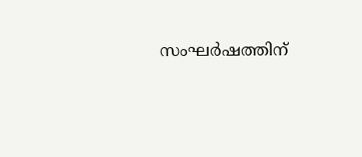സംഘർഷത്തിന്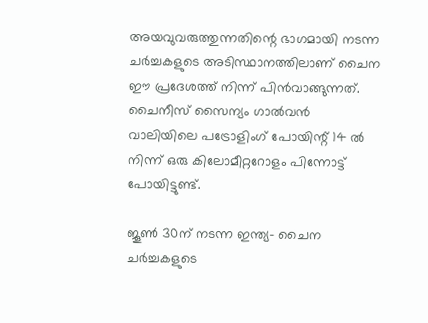അയവുവരുത്തുന്നതിന്റെ ഭാഗമായി നടന്ന ചർച്ചകളുടെ അടിസ്ഥാനത്തിലാണ് ചൈന ഈ പ്രദേശത്ത് നിന്ന് പിൻവാങ്ങുന്നത്. ചൈനീസ് സൈന്യം ഗാൽവൻ വാലിയിലെ പട്രോളിംഗ് പോയിന്റ് 14 ൽ നിന്ന് ഒരു കിലോമീറ്ററോളം പിന്നോട്ട് പോയിട്ടുണ്ട്.

ജൂൺ 30ന് നടന്ന ഇന്ത്യ- ചൈന ചർച്ചകളുടെ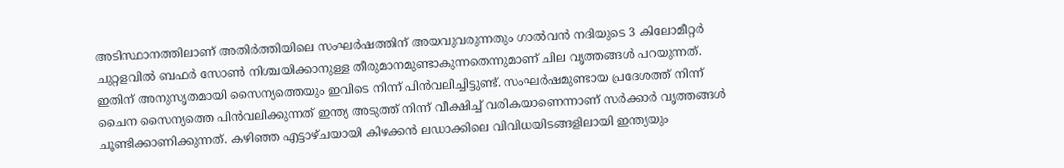അടിസ്ഥാനത്തിലാണ് അതിർത്തിയിലെ സംഘർഷത്തിന് അയവുവരുന്നതും ഗാൽവൻ നദിയുടെ 3 കിലോമീറ്റർ ചുറ്റളവിൽ ബഫർ സോൺ നിശ്ചയിക്കാനുള്ള തീരുമാനമുണ്ടാകുന്നതെന്നുമാണ് ചില വൃത്തങ്ങൾ പറയുന്നത്. ഇതിന് അനുസൃതമായി സൈന്യത്തെയും ഇവിടെ നിന്ന് പിൻവലിച്ചിട്ടുണ്ട്. സംഘർഷമുണ്ടായ പ്രദേശത്ത് നിന്ന് ചൈന സൈന്യത്തെ പിൻവലിക്കുന്നത് ഇന്ത്യ അടുത്ത് നിന്ന് വീക്ഷിച്ച് വരികയാണെന്നാണ് സർക്കാർ വൃത്തങ്ങൾ ചൂണ്ടിക്കാണിക്കുന്നത്. കഴിഞ്ഞ എട്ടാഴ്ചയായി കിഴക്കൻ ലഡാക്കിലെ വിവിധയിടങ്ങളിലായി ഇന്ത്യയും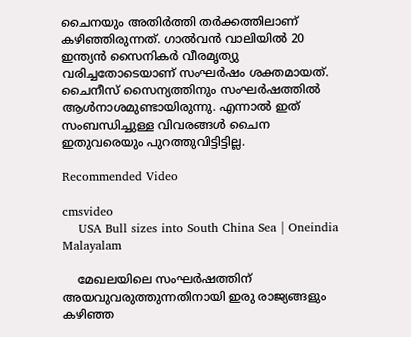ചൈനയും അതിർത്തി തർക്കത്തിലാണ് കഴിഞ്ഞിരുന്നത്. ഗാൽവൻ വാലിയിൽ 20 ഇന്ത്യൻ സൈനികർ വീരമൃത്യു വരിച്ചതോടെയാണ് സംഘർഷം ശക്തമായത്. ചൈനീസ് സൈന്യത്തിനും സംഘർഷത്തിൽ ആൾനാശമുണ്ടായിരുന്നു. എന്നാൽ ഇത് സംബന്ധിച്ചുള്ള വിവരങ്ങൾ ചൈന ഇതുവരെയും പുറത്തുവിട്ടിട്ടില്ല.

Recommended Video

cmsvideo
    USA Bull sizes into South China Sea | Oneindia Malayalam

    മേഖലയിലെ സംഘർഷത്തിന് അയവുവരുത്തുന്നതിനായി ഇരു രാജ്യങ്ങളും കഴിഞ്ഞ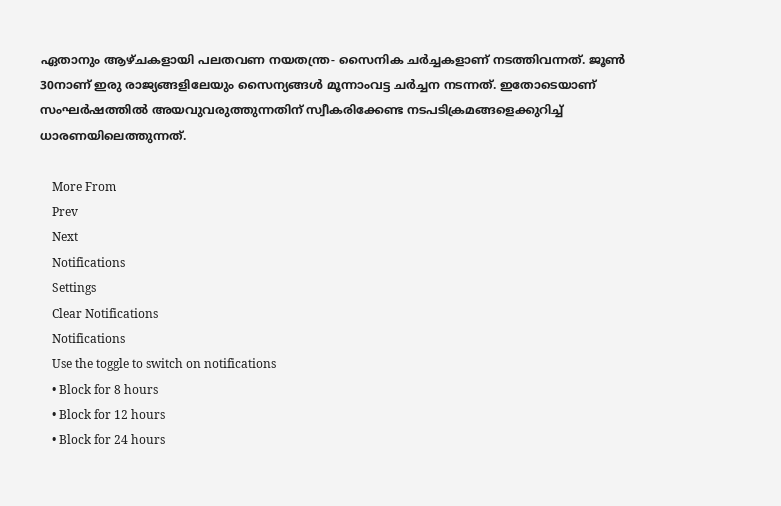ഏതാനും ആഴ്ചകളായി പലതവണ നയതന്ത്ര- സൈനിക ചർച്ചകളാണ് നടത്തിവന്നത്. ജൂൺ 30നാണ് ഇരു രാജ്യങ്ങളിലേയും സൈന്യങ്ങൾ മൂന്നാംവട്ട ചർച്ചന നടന്നത്. ഇതോടെയാണ് സംഘർഷത്തിൽ അയവുവരുത്തുന്നതിന് സ്വീകരിക്കേണ്ട നടപടിക്രമങ്ങളെക്കുറിച്ച് ധാരണയിലെത്തുന്നത്.

    More From
    Prev
    Next
    Notifications
    Settings
    Clear Notifications
    Notifications
    Use the toggle to switch on notifications
    • Block for 8 hours
    • Block for 12 hours
    • Block for 24 hours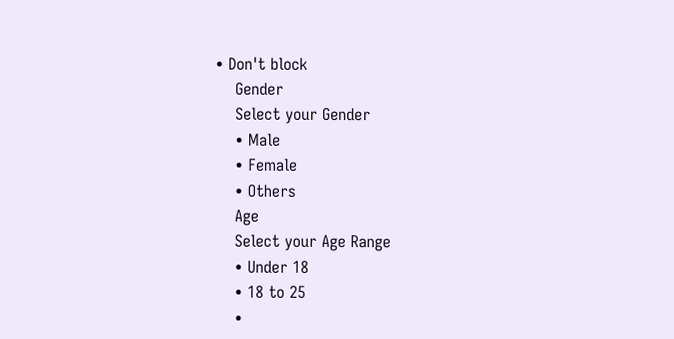• Don't block
    Gender
    Select your Gender
    • Male
    • Female
    • Others
    Age
    Select your Age Range
    • Under 18
    • 18 to 25
    •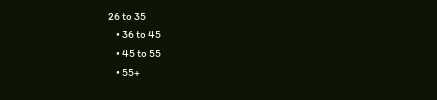26 to 35
    • 36 to 45
    • 45 to 55
    • 55+